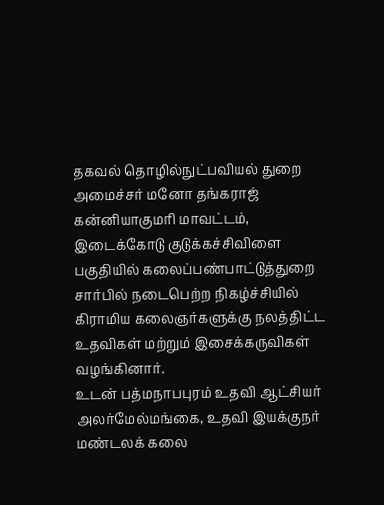தகவல் தொழில்நுட்பவியல் துறை அமைச்சர் மனோ தங்கராஜ் கன்னியாகுமரி மாவட்டம், இடைக்கோடு குடுக்கச்சிவிளை பகுதியில் கலைப்பண்பாட்டுத்துறை சார்பில் நடைபெற்ற நிகழ்ச்சியில் கிராமிய கலைஞர்களுக்கு நலத்திட்ட உதவிகள் மற்றும் இசைக்கருவிகள் வழங்கினார்.
உடன் பத்மநாபபுரம் உதவி ஆட்சியர் அலர்மேல்மங்கை, உதவி இயக்குநர் மண்டலக் கலை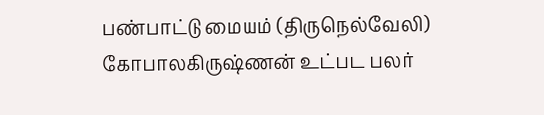பண்பாட்டு மையம் (திருநெல்வேலி) கோபாலகிருஷ்ணன் உட்பட பலர்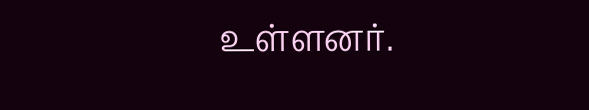உள்ளனர்.